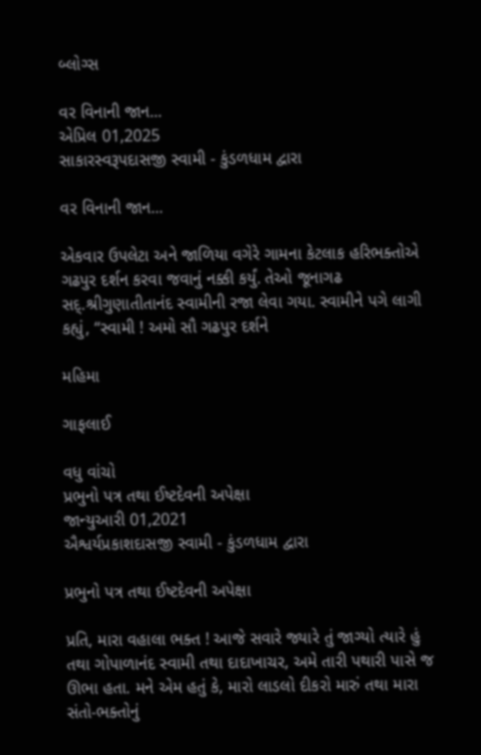બ્લોગ્સ

વર વિનાની જાન...
એપ્રિલ 01,2025
સાકારસ્વરૂપદાસજી સ્વામી - કુંડળધામ દ્વારા

વર વિનાની જાન...

એકવાર ઉપલેટા અને જાળિયા વગેરે ગામના કેટલાક હરિભક્તોએ ગઢપુર દર્શન કરવા જવાનું નક્કી કર્યું. તેઓ જૂનાગઢ સદ્.શ્રીગુણાતીતાનંદ સ્વામીની રજા લેવા ગયા. સ્વામીને પગે લાગી કહ્યું, “સ્વામી ! અમો સૌ ગઢપુર દર્શને

મહિમા

ગાફલાઈ

વધુ વાંચો
પ્રભુનો પત્ર તથા ઈષ્ટદેવની અપેક્ષા
જાન્યુઆરી 01,2021
ઐશ્વર્યપ્રકાશદાસજી સ્વામી - કુંડળધામ દ્વારા

પ્રભુનો પત્ર તથા ઈષ્ટદેવની અપેક્ષા

પ્રતિ, મારા વહાલા ભક્ત ! આજે સવારે જ્યારે તું જાગ્યો ત્યારે હું તથા ગોપાળાનંદ સ્વામી તથા દાદાખાચર, અમે તારી પથારી પાસે જ ઊભા હતા. મને એમ હતું કે, મારો લાડલો દીકરો મારું તથા મારા સંતો-ભક્તોનું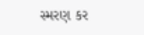સ્મરણ કર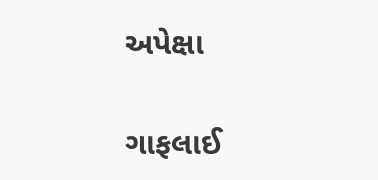અપેક્ષા

ગાફલાઈ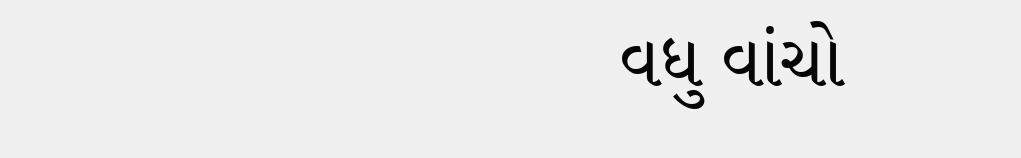વધુ વાંચો